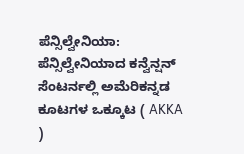ಪೆನ್ಸಿಲ್ವೇನಿಯಾ: ಪೆನ್ಸಿಲ್ವೇನಿಯಾದ ಕನ್ವೆನ್ಷನ್ ಸೆಂಟರ್ನಲ್ಲಿ ಅಮೆರಿಕನ್ನಡ ಕೂಟಗಳ ಒಕ್ಕೂಟ ( AKKA )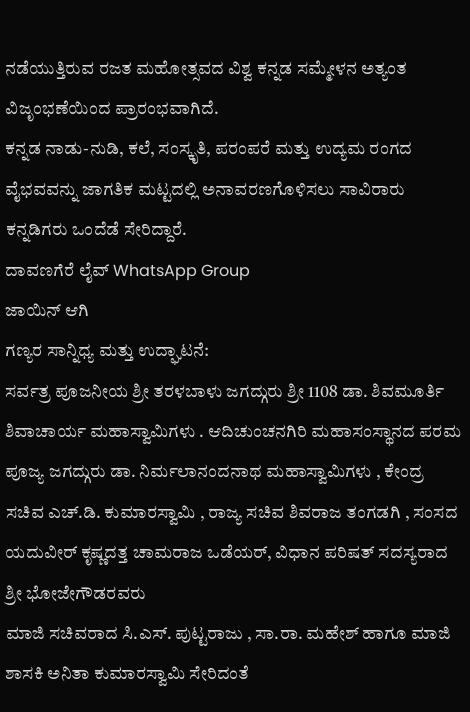ನಡೆಯುತ್ತಿರುವ ರಜತ ಮಹೋತ್ಸವದ ವಿಶ್ವ ಕನ್ನಡ ಸಮ್ಮೇಳನ ಅತ್ಯಂತ ವಿಜೃಂಭಣೆಯಿಂದ ಪ್ರಾರಂಭವಾಗಿದೆ.
ಕನ್ನಡ ನಾಡು-ನುಡಿ, ಕಲೆ, ಸಂಸ್ಕೃತಿ, ಪರಂಪರೆ ಮತ್ತು ಉದ್ಯಮ ರಂಗದ ವೈಭವವನ್ನು ಜಾಗತಿಕ ಮಟ್ಟದಲ್ಲಿ ಅನಾವರಣಗೊಳಿಸಲು ಸಾವಿರಾರು ಕನ್ನಡಿಗರು ಒಂದೆಡೆ ಸೇರಿದ್ದಾರೆ.
ದಾವಣಗೆರೆ ಲೈವ್ WhatsApp Group
ಜಾಯಿನ್ ಆಗಿ
ಗಣ್ಯರ ಸಾನ್ನಿಧ್ಯ ಮತ್ತು ಉದ್ಘಾಟನೆ:
ಸರ್ವತ್ರ ಪೂಜನೀಯ ಶ್ರೀ ತರಳಬಾಳು ಜಗದ್ಗುರು ಶ್ರೀ 1108 ಡಾ. ಶಿವಮೂರ್ತಿ ಶಿವಾಚಾರ್ಯ ಮಹಾಸ್ವಾಮಿಗಳು . ಆದಿಚುಂಚನಗಿರಿ ಮಹಾಸಂಸ್ಥಾನದ ಪರಮ ಪೂಜ್ಯ ಜಗದ್ಗುರು ಡಾ. ನಿರ್ಮಲಾನಂದನಾಥ ಮಹಾಸ್ವಾಮಿಗಳು , ಕೇಂದ್ರ ಸಚಿವ ಎಚ್.ಡಿ. ಕುಮಾರಸ್ವಾಮಿ , ರಾಜ್ಯ ಸಚಿವ ಶಿವರಾಜ ತಂಗಡಗಿ , ಸಂಸದ ಯದುವೀರ್ ಕೃಷ್ಣದತ್ತ ಚಾಮರಾಜ ಒಡೆಯರ್, ವಿಧಾನ ಪರಿಷತ್ ಸದಸ್ಯರಾದ ಶ್ರೀ ಭೋಜೇಗೌಡರವರು
ಮಾಜಿ ಸಚಿವರಾದ ಸಿ.ಎಸ್. ಪುಟ್ಟರಾಜು , ಸಾ.ರಾ. ಮಹೇಶ್ ಹಾಗೂ ಮಾಜಿ ಶಾಸಕಿ ಅನಿತಾ ಕುಮಾರಸ್ವಾಮಿ ಸೇರಿದಂತೆ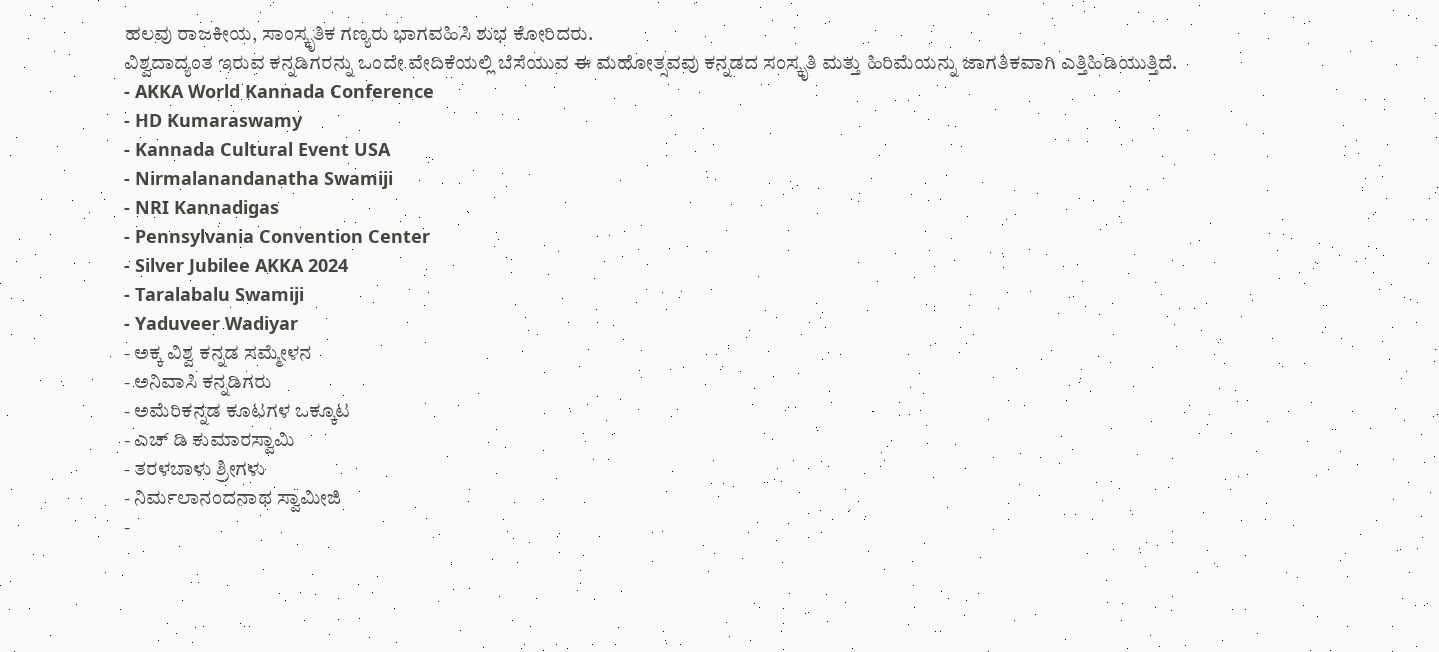ಹಲವು ರಾಜಕೀಯ, ಸಾಂಸ್ಕೃತಿಕ ಗಣ್ಯರು ಭಾಗವಹಿಸಿ ಶುಭ ಕೋರಿದರು.
ವಿಶ್ವದಾದ್ಯಂತ ಇರುವ ಕನ್ನಡಿಗರನ್ನು ಒಂದೇ ವೇದಿಕೆಯಲ್ಲಿ ಬೆಸೆಯುವ ಈ ಮಹೋತ್ಸವವು ಕನ್ನಡದ ಸಂಸ್ಕೃತಿ ಮತ್ತು ಹಿರಿಮೆಯನ್ನು ಜಾಗತಿಕವಾಗಿ ಎತ್ತಿಹಿಡಿಯುತ್ತಿದೆ.
- AKKA World Kannada Conference
- HD Kumaraswamy
- Kannada Cultural Event USA
- Nirmalanandanatha Swamiji
- NRI Kannadigas
- Pennsylvania Convention Center
- Silver Jubilee AKKA 2024
- Taralabalu Swamiji
- Yaduveer Wadiyar
- ಅಕ್ಕ ವಿಶ್ವ ಕನ್ನಡ ಸಮ್ಮೇಳನ
- ಅನಿವಾಸಿ ಕನ್ನಡಿಗರು
- ಅಮೆರಿಕನ್ನಡ ಕೂಟಗಳ ಒಕ್ಕೂಟ
- ಎಚ್ ಡಿ ಕುಮಾರಸ್ವಾಮಿ
- ತರಳಬಾಳು ಶ್ರೀಗಳು
- ನಿರ್ಮಲಾನಂದನಾಥ ಸ್ವಾಮೀಜಿ
-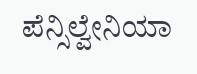ಪೆನ್ಸಿಲ್ವೇನಿಯಾ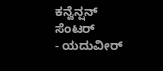ಕನ್ವೆನ್ಷನ್ ಸೆಂಟರ್
- ಯದುವೀರ್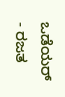ಒಡೆಯರ್
- ರಜತ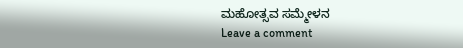ಮಹೋತ್ಸವ ಸಮ್ಮೇಳನ
Leave a comment